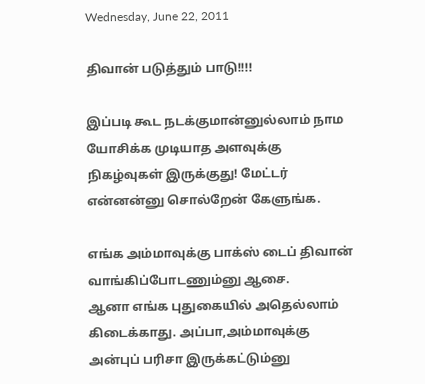Wednesday, June 22, 2011

திவான் படுத்தும் பாடு!!!!

இப்படி கூட நடக்குமான்னுல்லாம் நாம யோசிக்க முடியாத அளவுக்கு
நிகழ்வுகள் இருக்குது! மேட்டர் என்னன்னு சொல்றேன் கேளுங்க.

எங்க அம்மாவுக்கு பாக்ஸ் டைப் திவான் வாங்கிப்போடணும்னு ஆசை.
ஆனா எங்க புதுகையில் அதெல்லாம் கிடைக்காது. அப்பா,அம்மாவுக்கு
அன்புப் பரிசா இருக்கட்டும்னு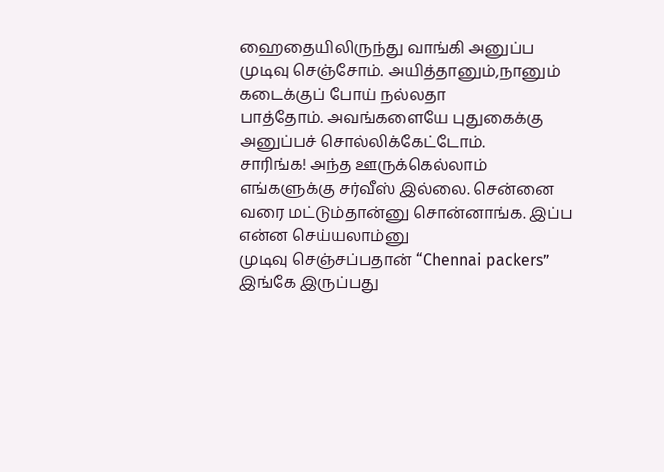ஹைதையிலிருந்து வாங்கி அனுப்ப
முடிவு செஞ்சோம். அயித்தானும்,நானும் கடைக்குப் போய் நல்லதா
பாத்தோம். அவங்களையே புதுகைக்கு அனுப்பச் சொல்லிக்கேட்டோம்.
சாரிங்க! அந்த ஊருக்கெல்லாம் எங்களுக்கு சர்வீஸ் இல்லை. சென்னை
வரை மட்டும்தான்னு சொன்னாங்க. இப்ப என்ன செய்யலாம்னு
முடிவு செஞ்சப்பதான் “Chennai packers” இங்கே இருப்பது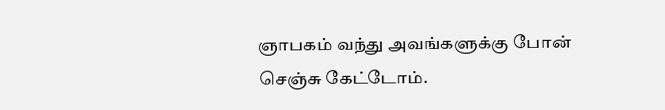ஞாபகம் வந்து அவங்களுக்கு போன் செஞ்சு கேட்டோம்.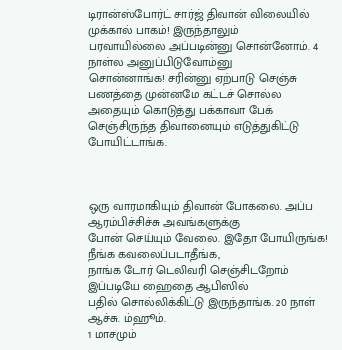டிரான்ஸ்போர்ட் சார்ஜ் திவான் விலையில் முக்கால் பாகம்! இருந்தாலும்
பரவாயில்லை அப்படின்னு சொன்னோம். 4 நாள்ல அனுப்பிடுவோம்னு
சொன்னாங்க! சரின்னு ஏற்பாடு செஞ்சு பணத்தை முன்னமே கட்டச் சொல்ல
அதையும் கொடுத்து பக்காவா பேக் செஞ்சிருந்த திவானையும் எடுத்துகிட்டு
போயிட்டாங்க.



ஒரு வாரமாகியும் திவான் போகலை. அப்ப ஆரம்பிச்சிச்சு அவங்களுக்கு
போன் செய்யும் வேலை. இதோ போயிருங்க! நீங்க கவலைப்படாதீங்க,
நாங்க டோர் டெலிவரி செஞ்சிடறோம் இப்படியே ஹைதை ஆபிஸில்
பதில் சொல்லிக்கிட்டு இருந்தாங்க. 20 நாள் ஆச்சு. ம்ஹூம்.
1 மாசமும்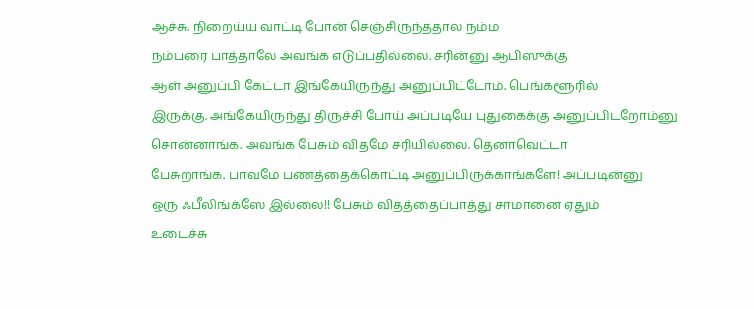ஆச்சு. நிறைய்ய வாட்டி போன் செஞ்சிருந்ததால நம்ம
நம்பரை பாத்தாலே அவங்க எடுப்பதில்லை. சரின்னு ஆபிஸுக்கு
ஆள் அனுப்பி கேட்டா இங்கேயிருந்து அனுப்பிட்டோம். பெங்களூரில்
இருக்கு. அங்கேயிருந்து திருச்சி போய் அப்படியே புதுகைக்கு அனுப்பிடறோம்னு
சொன்னாங்க. அவங்க பேசும் விதமே சரியில்லை. தெனாவெட்டா
பேசுறாங்க. பாவமே பணத்தைக்கொட்டி அனுப்பிருக்காங்களே! அப்படின்னு
ஒரு ஃபீலிங்க்ஸே இல்லை!! பேசும் விதத்தைப்பாத்து சாமானை ஏதும்
உடைச்சு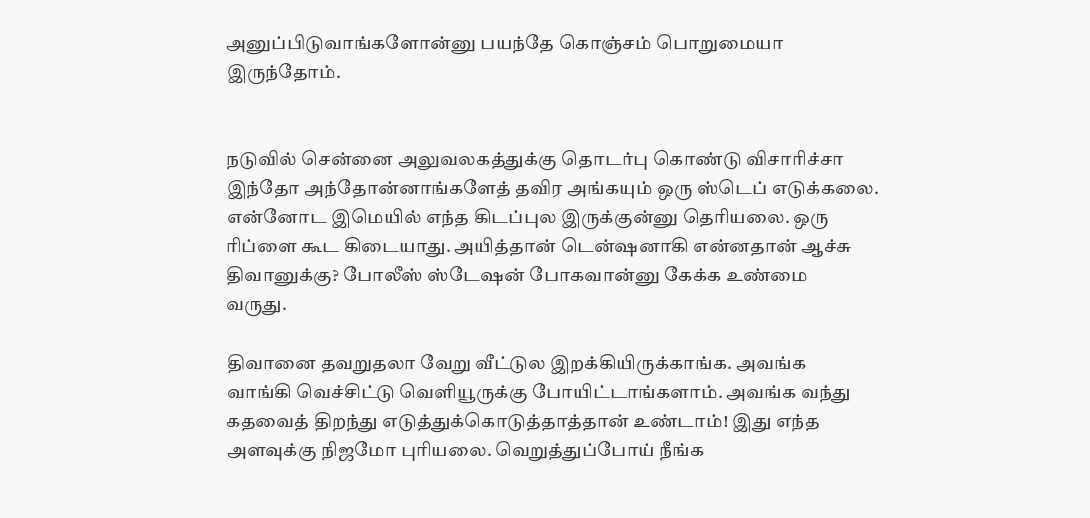அனுப்பிடுவாங்களோன்னு பயந்தே கொஞ்சம் பொறுமையா
இருந்தோம்.


நடுவில் சென்னை அலுவலகத்துக்கு தொடர்பு கொண்டு விசாரிச்சா
இந்தோ அந்தோன்னாங்களேத் தவிர அங்கயும் ஒரு ஸ்டெப் எடுக்கலை.
என்னோட இமெயில் எந்த கிடப்புல இருக்குன்னு தெரியலை. ஒரு
ரிப்ளை கூட கிடையாது. அயித்தான் டென்ஷனாகி என்னதான் ஆச்சு
திவானுக்கு? போலீஸ் ஸ்டேஷன் போகவான்னு கேக்க உண்மை
வருது.

திவானை தவறுதலா வேறு வீட்டுல இறக்கியிருக்காங்க. அவங்க
வாங்கி வெச்சிட்டு வெளியூருக்கு போயிட்டாங்களாம். அவங்க வந்து
கதவைத் திறந்து எடுத்துக்கொடுத்தாத்தான் உண்டாம்! இது எந்த
அளவுக்கு நிஜமோ புரியலை. வெறுத்துப்போய் நீங்க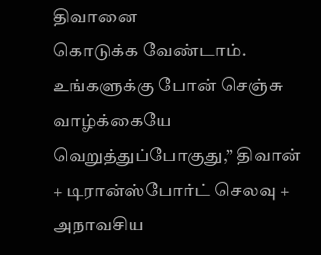திவானை
கொடுக்க வேண்டாம். உங்களுக்கு போன் செஞ்சு வாழ்க்கையே
வெறுத்துப்போகுது,” திவான் + டிரான்ஸ்போர்ட் செலவு + அநாவசிய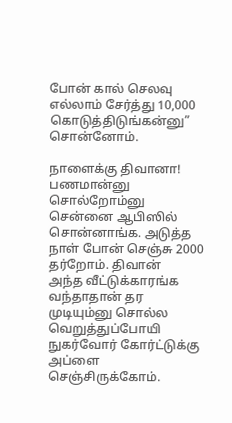போன் கால் செலவு எல்லாம் சேர்த்து 10,000 கொடுத்திடுங்கன்னு”
சொன்னோம்.

நாளைக்கு திவானா! பணமான்னு சொல்றோம்னு சென்னை ஆபிஸில்
சொன்னாங்க. அடுத்த நாள் போன் செஞ்சு 2000 தர்றோம். திவான்
அந்த வீட்டுக்காரங்க வந்தாதான் தர முடியும்னு சொல்ல வெறுத்துப்போயி
நுகர்வோர் கோர்ட்டுக்கு அப்ளை செஞ்சிருக்கோம்.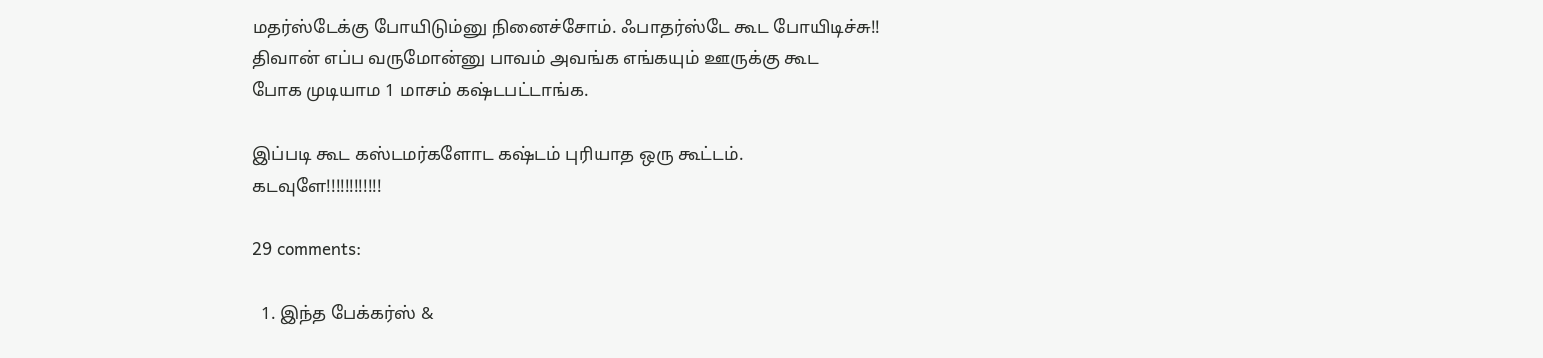மதர்ஸ்டேக்கு போயிடும்னு நினைச்சோம். ஃபாதர்ஸ்டே கூட போயிடிச்சு!!
திவான் எப்ப வருமோன்னு பாவம் அவங்க எங்கயும் ஊருக்கு கூட
போக முடியாம 1 மாசம் கஷ்டபட்டாங்க.

இப்படி கூட கஸ்டமர்களோட கஷ்டம் புரியாத ஒரு கூட்டம்.
கடவுளே!!!!!!!!!!!!

29 comments:

  1. இந்த பேக்கர்ஸ் &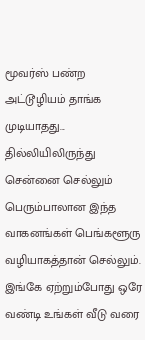மூவர்ஸ் பண்ற அட்டூழியம் தாங்க முடியாதது... தில்லியிலிருந்து சென்னை செல்லும் பெரும்பாலான இந்த வாகனங்கள் பெங்களூரு வழியாகத்தான் செல்லும். இங்கே ஏற்றும்போது ஒரே வண்டி உங்கள் வீடு வரை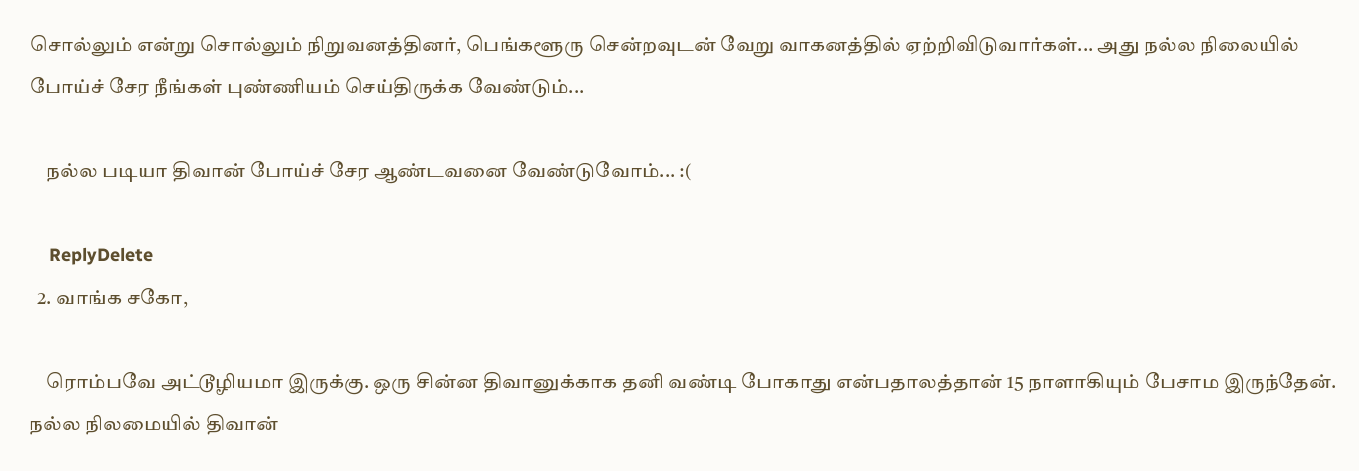சொல்லும் என்று சொல்லும் நிறுவனத்தினர், பெங்களூரு சென்றவுடன் வேறு வாகனத்தில் ஏற்றிவிடுவார்கள்... அது நல்ல நிலையில் போய்ச் சேர நீங்கள் புண்ணியம் செய்திருக்க வேண்டும்...

    நல்ல படியா திவான் போய்ச் சேர ஆண்டவனை வேண்டுவோம்... :(

    ReplyDelete
  2. வாங்க சகோ,

    ரொம்பவே அட்டூழியமா இருக்கு. ஒரு சின்ன திவானுக்காக தனி வண்டி போகாது என்பதாலத்தான் 15 நாளாகியும் பேசாம இருந்தேன். நல்ல நிலமையில் திவான்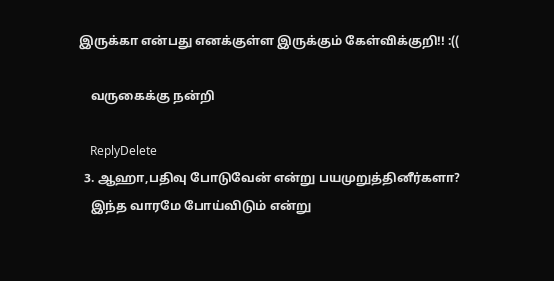இருக்கா என்பது எனக்குள்ள இருக்கும் கேள்விக்குறி!! :((

    வருகைக்கு நன்றி

    ReplyDelete
  3. ஆஹா,பதிவு போடுவேன் என்று பயமுறுத்தினீர்களா?
    இந்த வாரமே போய்விடும் என்று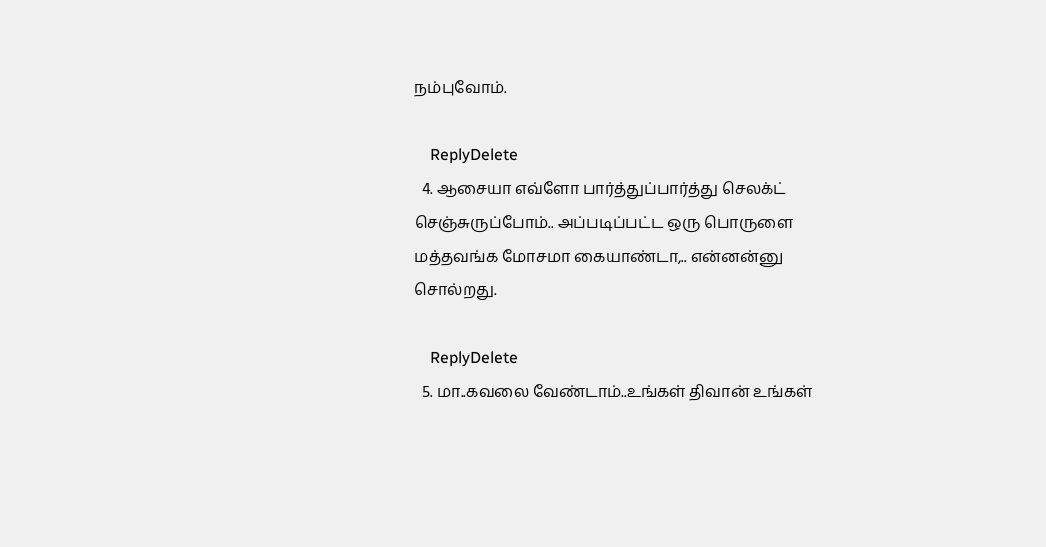நம்புவோம்.

    ReplyDelete
  4. ஆசையா எவ்ளோ பார்த்துப்பார்த்து செலக்ட் செஞ்சுருப்போம்.. அப்படிப்பட்ட ஒரு பொருளை மத்தவங்க மோசமா கையாண்டா,.. என்னன்னு சொல்றது.

    ReplyDelete
  5. மா..கவலை வேண்டாம்..உங்கள் திவான் உங்கள்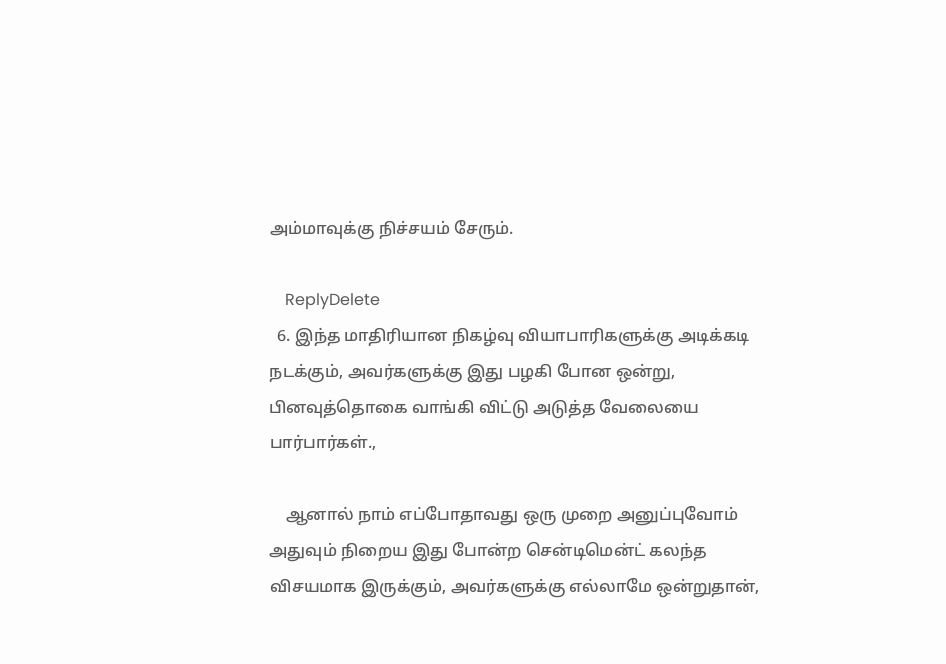அம்மாவுக்கு நிச்சயம் சேரும்.

    ReplyDelete
  6. இந்த மாதிரியான நிகழ்வு வியாபாரிகளுக்கு அடிக்கடி நடக்கும், அவர்களுக்கு இது பழகி போன ஒன்று, பினவுத்தொகை வாங்கி விட்டு அடுத்த வேலையை பார்பார்கள்.,

    ஆனால் நாம் எப்போதாவது ஒரு முறை அனுப்புவோம் அதுவும் நிறைய இது போன்ற சென்டிமென்ட் கலந்த விசயமாக இருக்கும், அவர்களுக்கு எல்லாமே ஒன்றுதான்,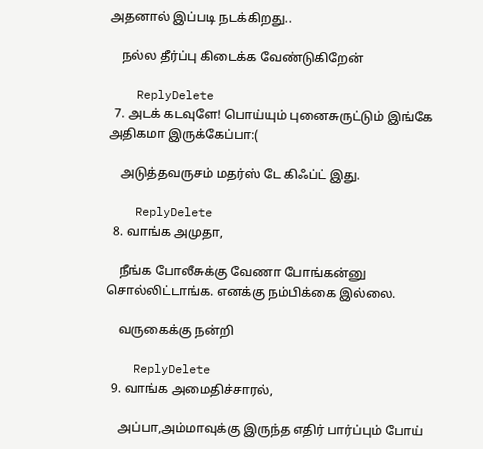அதனால் இப்படி நடக்கிறது..

    நல்ல தீர்ப்பு கிடைக்க வேண்டுகிறேன்

    ReplyDelete
  7. அடக் கடவுளே! பொய்யும் புனைசுருட்டும் இங்கே அதிகமா இருக்கேப்பா:(

    அடுத்தவருசம் மதர்ஸ் டே கிஃப்ட் இது.

    ReplyDelete
  8. வாங்க அமுதா,

    நீங்க போலீசுக்கு வேணா போங்கன்னு சொல்லிட்டாங்க. எனக்கு நம்பிக்கை இல்லை.

    வருகைக்கு நன்றி

    ReplyDelete
  9. வாங்க அமைதிச்சாரல்,

    அப்பா,அம்மாவுக்கு இருந்த எதிர் பார்ப்பும் போய்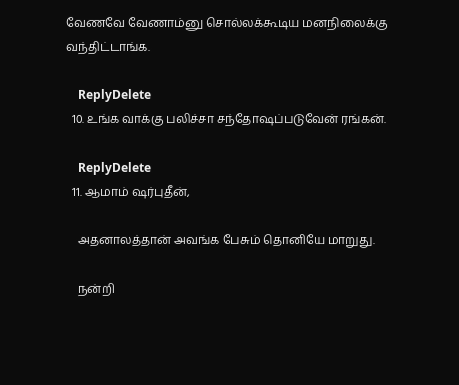வேணவே வேணாம்னு சொல்லக்கூடிய மனநிலைக்கு வந்திட்டாங்க.

    ReplyDelete
  10. உங்க வாக்கு பலிச்சா சந்தோஷப்படுவேன் ரங்கன்.

    ReplyDelete
  11. ஆமாம் ஷர்புதீன்,

    அதனாலத்தான் அவங்க பேசும் தொனியே மாறுது.

    நன்றி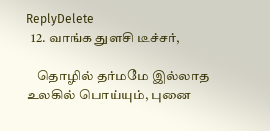ReplyDelete
  12. வாங்க துளசி டீச்சர்,

    தொழில் தர்மமே இல்லாத உலகில் பொய்யும், புனை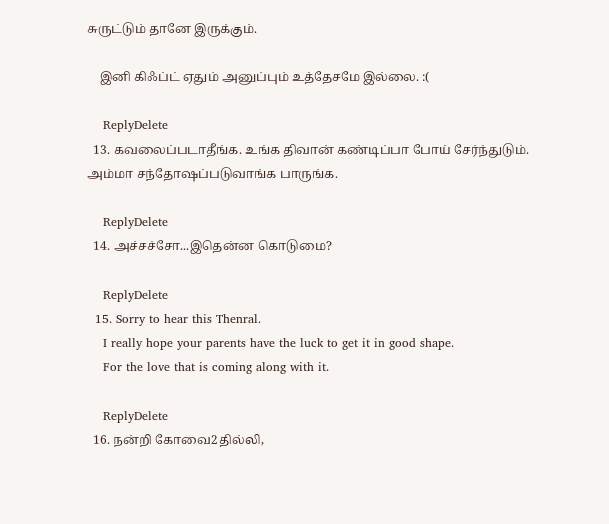சுருட்டும் தானே இருக்கும்.

    இனி கிஃப்ட் ஏதும் அனுப்பும் உத்தேசமே இல்லை. :(

    ReplyDelete
  13. கவலைப்படாதீங்க. உங்க திவான் கண்டிப்பா போய் சேர்ந்துடும். அம்மா சந்தோஷப்படுவாங்க பாருங்க.

    ReplyDelete
  14. அச்சச்சோ...இதென்ன கொடுமை?

    ReplyDelete
  15. Sorry to hear this Thenral.
    I really hope your parents have the luck to get it in good shape.
    For the love that is coming along with it.

    ReplyDelete
  16. நன்றி கோவை2தில்லி,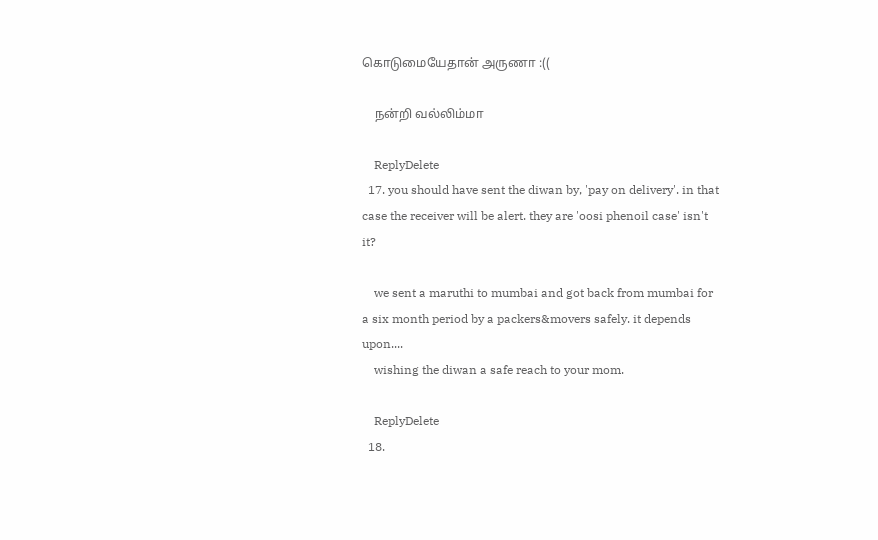கொடுமையேதான் அருணா :((

    நன்றி வல்லிம்மா

    ReplyDelete
  17. you should have sent the diwan by, 'pay on delivery'. in that case the receiver will be alert. they are 'oosi phenoil case' isn't it?

    we sent a maruthi to mumbai and got back from mumbai for a six month period by a packers&movers safely. it depends upon....
    wishing the diwan a safe reach to your mom.

    ReplyDelete
  18.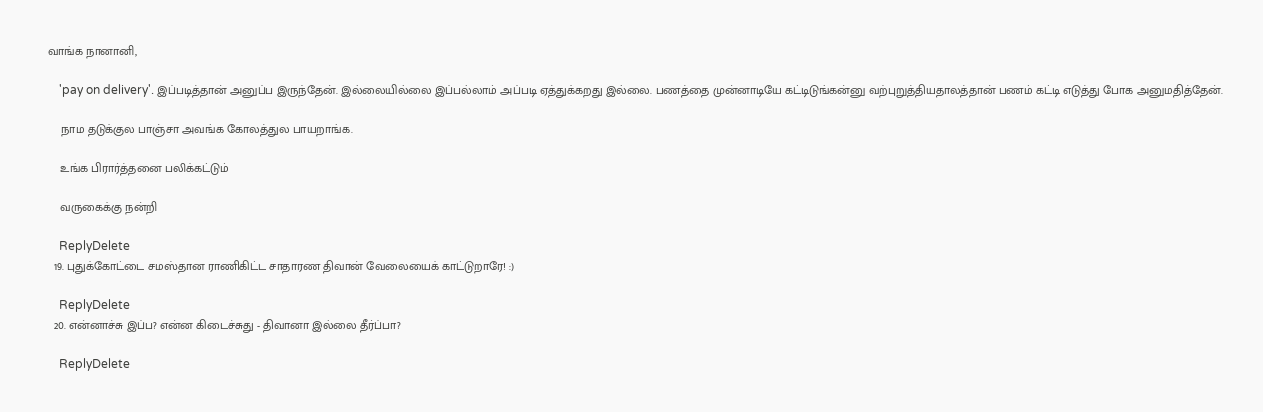வாங்க நானானி,

    'pay on delivery'. இப்படித்தான் அனுப்ப இருந்தேன். இல்லையில்லை இப்பல்லாம் அப்படி ஏத்துக்கறது இல்லை. பணத்தை முன்னாடியே கட்டிடுங்கன்னு வற்புறுத்தியதாலத்தான் பணம் கட்டி எடுத்து போக அனுமதித்தேன்.

    நாம தடுக்குல பாஞ்சா அவங்க கோலத்துல பாயறாங்க.

    உங்க பிரார்த்தனை பலிக்கட்டும்

    வருகைக்கு நன்றி

    ReplyDelete
  19. புதுக்கோட்டை சமஸ்தான ராணிகிட்ட சாதாரண திவான் வேலையைக் காட்டுறாரே! :)

    ReplyDelete
  20. என்னாச்சு இப்ப? என்ன கிடைச்சுது - திவானா இல்லை தீர்ப்பா?

    ReplyDelete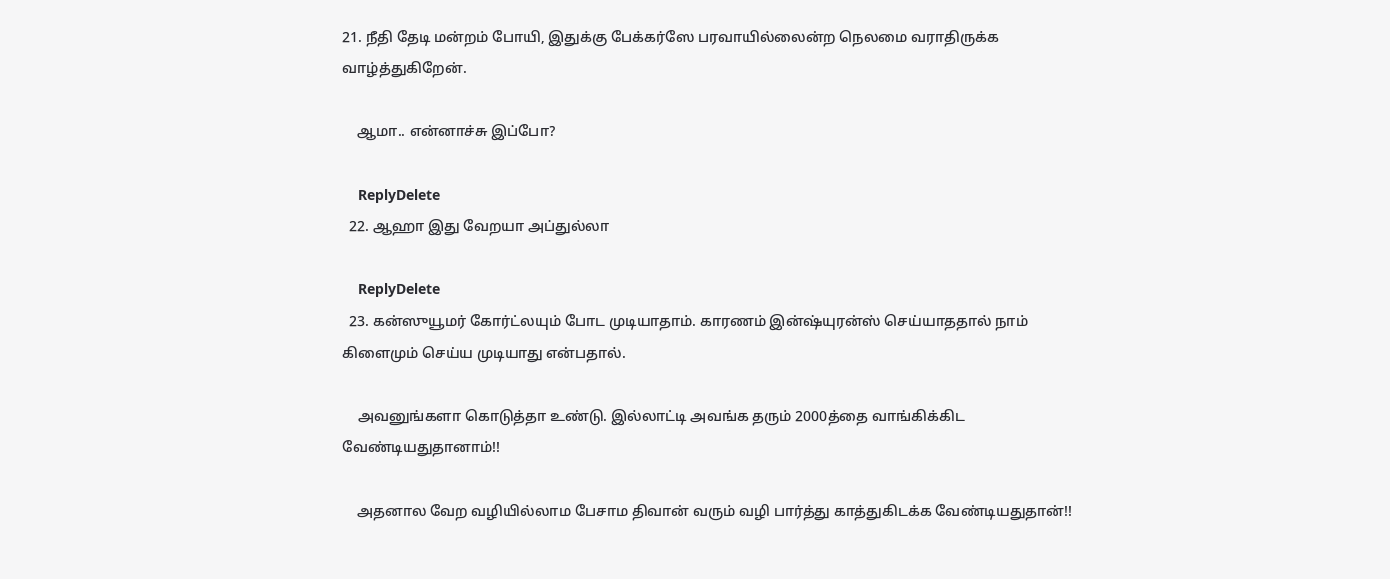21. நீதி தேடி மன்றம் போயி, இதுக்கு பேக்கர்ஸே பரவாயில்லைன்ற நெலமை வராதிருக்க வாழ்த்துகிறேன்.

    ஆமா.. என்னாச்சு இப்போ?

    ReplyDelete
  22. ஆஹா இது வேறயா அப்துல்லா

    ReplyDelete
  23. கன்ஸுயூமர் கோர்ட்லயும் போட முடியாதாம். காரணம் இன்ஷ்யுரன்ஸ் செய்யாததால் நாம் கிளைமும் செய்ய முடியாது என்பதால்.

    அவனுங்களா கொடுத்தா உண்டு. இல்லாட்டி அவங்க தரும் 2000த்தை வாங்கிக்கிட வேண்டியதுதானாம்!!

    அதனால வேற வழியில்லாம பேசாம திவான் வரும் வழி பார்த்து காத்துகிடக்க வேண்டியதுதான்!!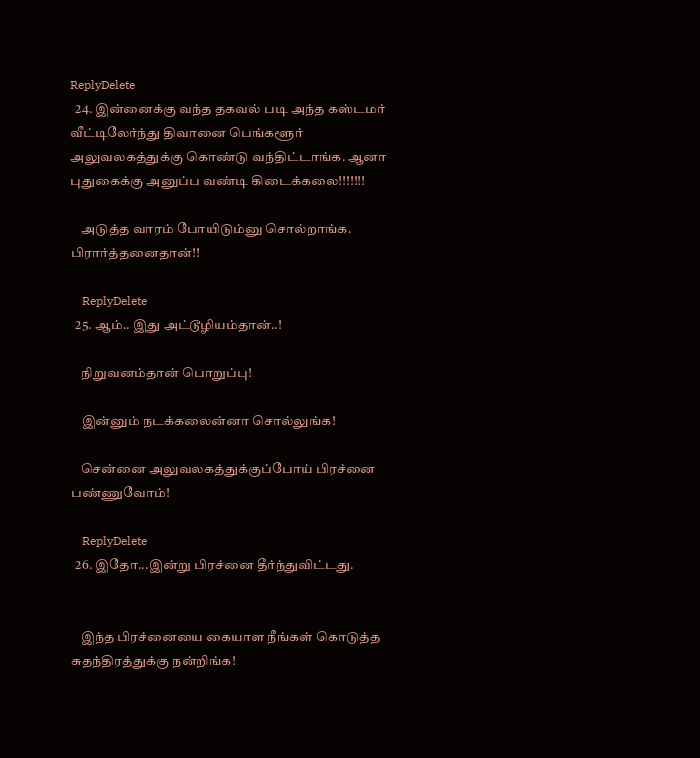ReplyDelete
  24. இன்னைக்கு வந்த தகவல் படி அந்த கஸ்டமர் வீட்டிலேர்ந்து திவானை பெங்களூர் அலுவலகத்துக்கு கொண்டு வந்திட்டாங்க. ஆனா புதுகைக்கு அனுப்ப வண்டி கிடைக்கலை!!!!!!!

    அடுத்த வாரம் போயிடும்னு சொல்றாங்க. பிரார்த்தனைதான்!!

    ReplyDelete
  25. ஆம்.. இது அட்டூழியம்தான்..!

    நிறுவனம்தான் பொறுப்பு!

    இன்னும் நடக்கலைன்னா சொல்லுங்க!

    சென்னை அலுவலகத்துக்குப்போய் பிரச்னை பண்ணுவோம்!

    ReplyDelete
  26. இதோ...இன்று பிரச்னை தீர்ந்துவிட்டது.


    இந்த பிரச்னையை கையாள நீங்கள் கொடுத்த சுதந்திரத்துக்கு நன்றிங்க!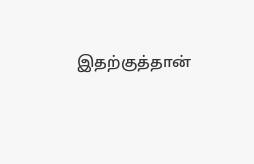இதற்குத்தான்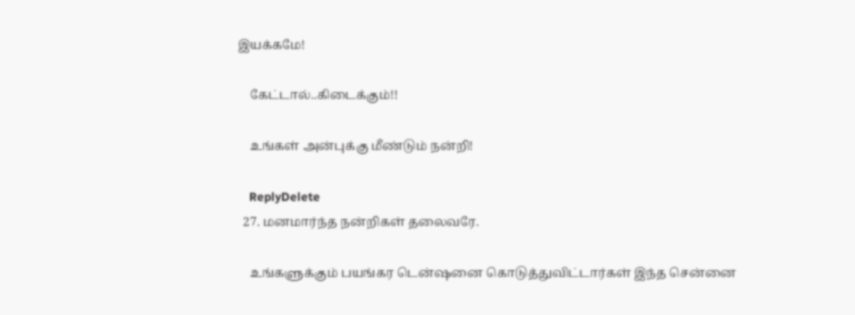இயக்கமே!

    கேட்டால்..கிடைக்கும்!!

    உங்கள் அன்புக்கு மீண்டும் நன்றி!

    ReplyDelete
  27. மனமார்ந்த நன்றிகள் தலைவரே.

    உங்களுக்கும் பயங்கர டென்ஷனை கொடுத்துவிட்டார்கள் இந்த சென்னை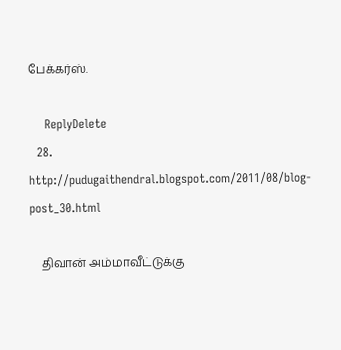பேக்கர்ஸ்.

    ReplyDelete
  28. http://pudugaithendral.blogspot.com/2011/08/blog-post_30.html

    திவான் அம்மாவீட்டுக்கு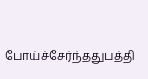போய்ச்சேர்ந்ததுபத்தி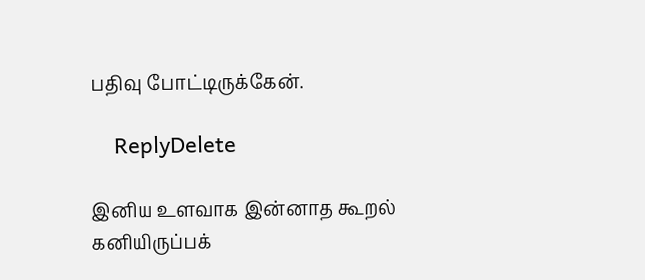பதிவு போட்டிருக்கேன்.

    ReplyDelete

இனிய உளவாக இன்னாத கூறல்
கனியிருப்பக்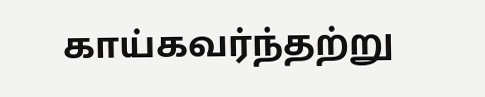காய்கவர்ந்தற்று